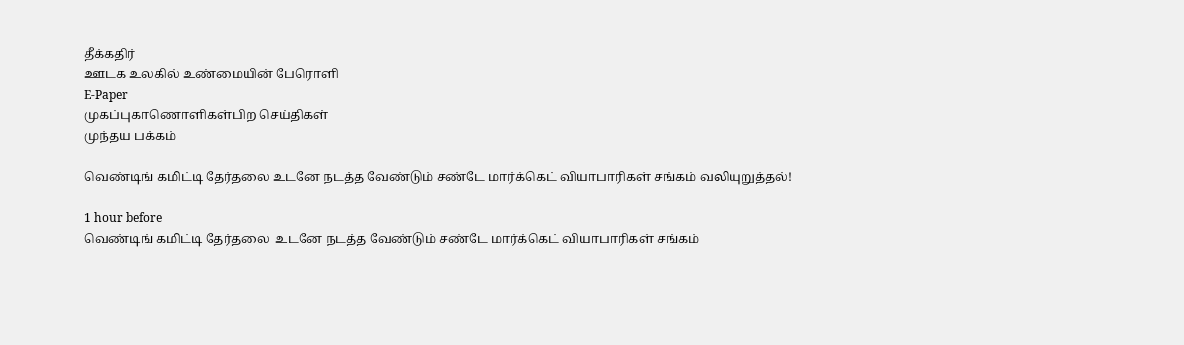தீக்கதிர்
ஊடக உலகில் உண்மையின் பேரொளி
E-Paper
முகப்புகாணொளிகள்பிற செய்திகள்
முந்தய பக்கம்

வெண்டிங் கமிட்டி தேர்தலை உடனே நடத்த வேண்டும் சண்டே மார்க்கெட் வியாபாரிகள் சங்கம் வலியுறுத்தல்!

1 hour before
வெண்டிங் கமிட்டி தேர்தலை  உடனே நடத்த வேண்டும் சண்டே மார்க்கெட் வியாபாரிகள் சங்கம்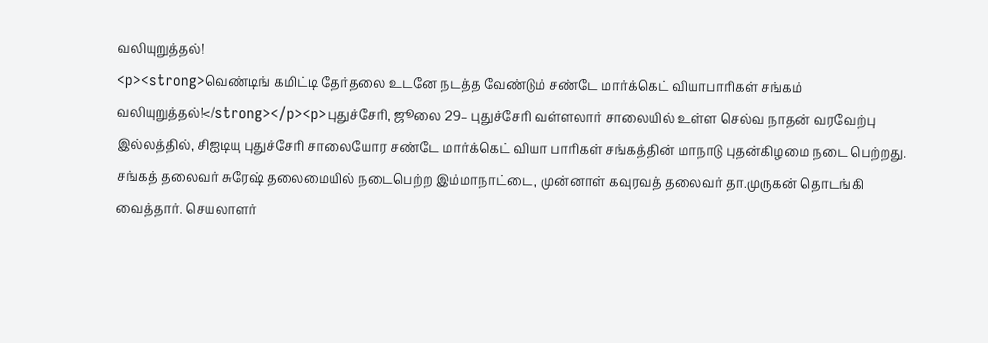வலியுறுத்தல்!
<p><strong>வெண்டிங் கமிட்டி தேர்தலை உடனே நடத்த வேண்டும் சண்டே மார்க்கெட் வியாபாரிகள் சங்கம் வலியுறுத்தல்!</strong></p><p>புதுச்சேரி, ஜூலை 29– புதுச்சேரி வள்ளலார் சாலையில் உள்ள செல்வ நாதன் வரவேற்பு இல்லத்தில், சிஐடியு புதுச்சேரி சாலையோர சண்டே மார்க்கெட் வியா பாரிகள் சங்கத்தின் மாநாடு புதன்கிழமை நடை பெற்றது. சங்கத் தலைவர் சுரேஷ் தலைமையில் நடைபெற்ற இம்மாநாட்டை, முன்னாள் கவுரவத் தலைவர் தா.முருகன் தொடங்கி வைத்தார். செயலாளர்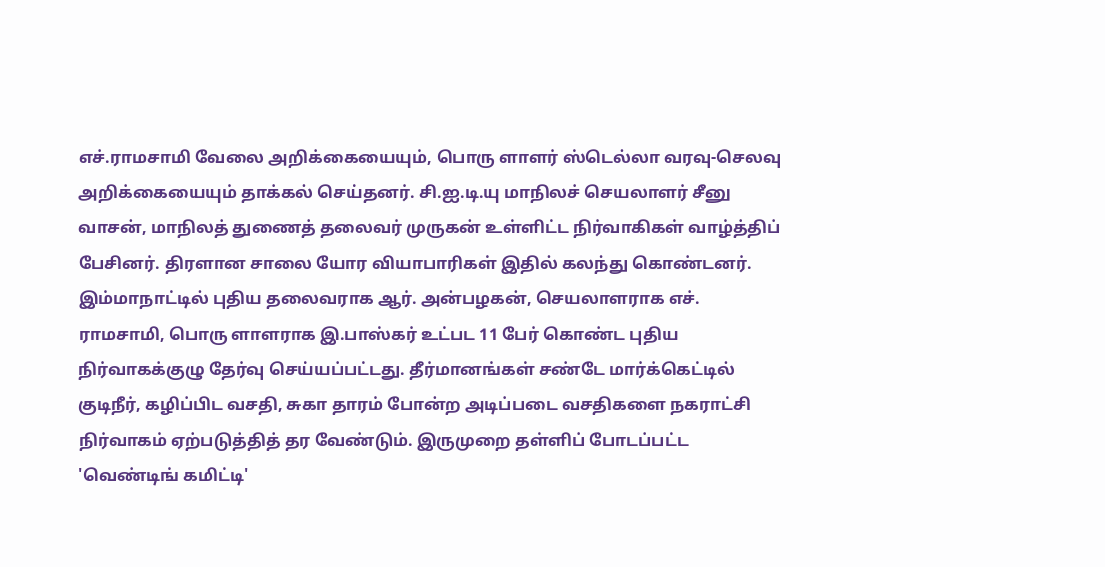எச்.ராமசாமி வேலை அறிக்கையையும், பொரு ளாளர் ஸ்டெல்லா வரவு-செலவு அறிக்கையையும் தாக்கல் செய்தனர். சி.ஐ.டி.யு மாநிலச் செயலாளர் சீனு வாசன், மாநிலத் துணைத் தலைவர் முருகன் உள்ளிட்ட நிர்வாகிகள் வாழ்த்திப் பேசினர். திரளான சாலை யோர வியாபாரிகள் இதில் கலந்து கொண்டனர். இம்மாநாட்டில் புதிய தலைவராக ஆர். அன்பழகன், செயலாளராக எச். ராமசாமி, பொரு ளாளராக இ.பாஸ்கர் உட்பட 11 பேர் கொண்ட புதிய நிர்வாகக்குழு தேர்வு செய்யப்பட்டது. தீர்மானங்கள் சண்டே மார்க்கெட்டில் குடிநீர், கழிப்பிட வசதி, சுகா தாரம் போன்ற அடிப்படை வசதிகளை நகராட்சி நிர்வாகம் ஏற்படுத்தித் தர வேண்டும். இருமுறை தள்ளிப் போடப்பட்ட 'வெண்டிங் கமிட்டி'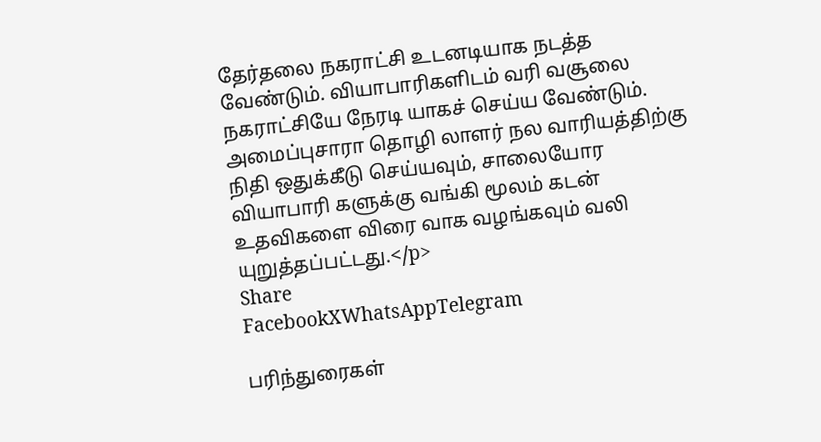தேர்தலை நகராட்சி உடனடியாக நடத்த வேண்டும். வியாபாரிகளிடம் வரி வசூலை நகராட்சியே நேரடி யாகச் செய்ய வேண்டும். அமைப்புசாரா தொழி லாளர் நல வாரியத்திற்கு நிதி ஒதுக்கீடு செய்யவும், சாலையோர வியாபாரி களுக்கு வங்கி மூலம் கடன் உதவிகளை விரை வாக வழங்கவும் வலி யுறுத்தப்பட்டது.</p>
Share
FacebookXWhatsAppTelegram

பரிந்துரைகள்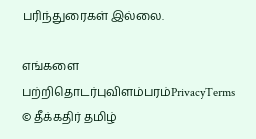பரிந்துரைகள் இல்லை.

எங்களை பற்றிதொடர்புவிளம்பரம்PrivacyTerms
© தீக்கதிர் தமிழ்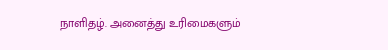நாளிதழ். அனைத்து உரிமைகளும்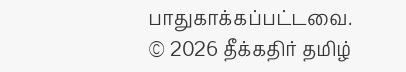பாதுகாக்கப்பட்டவை.
© 2026 தீக்கதிர் தமிழ்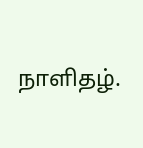நாளிதழ்.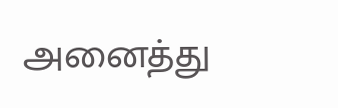அனைத்து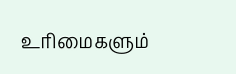உரிமைகளும்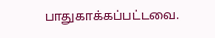பாதுகாக்கப்பட்டவை.